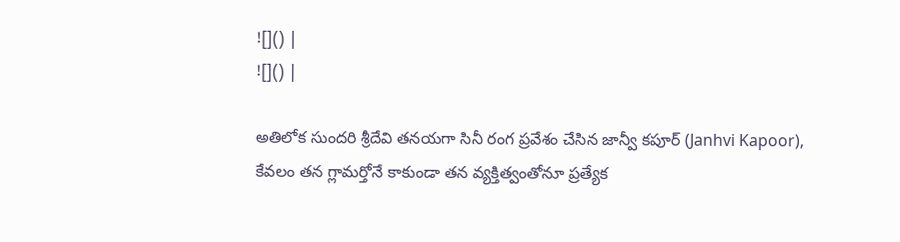![]() |
![]() |

అతిలోక సుందరి శ్రీదేవి తనయగా సినీ రంగ ప్రవేశం చేసిన జాన్వీ కపూర్ (Janhvi Kapoor), కేవలం తన గ్లామర్తోనే కాకుండా తన వ్యక్తిత్వంతోనూ ప్రత్యేక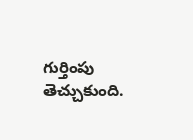గుర్తింపు తెచ్చుకుంది.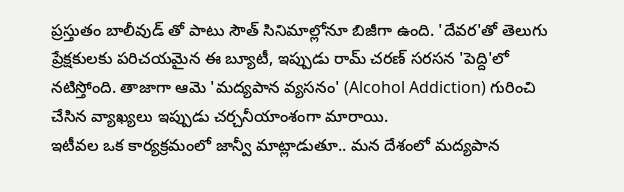ప్రస్తుతం బాలీవుడ్ తో పాటు సౌత్ సినిమాల్లోనూ బిజీగా ఉంది. 'దేవర'తో తెలుగు ప్రేక్షకులకు పరిచయమైన ఈ బ్యూటీ, ఇప్పుడు రామ్ చరణ్ సరసన 'పెద్ది'లో నటిస్తోంది. తాజాగా ఆమె 'మద్యపాన వ్యసనం' (Alcohol Addiction) గురించి చేసిన వ్యాఖ్యలు ఇప్పుడు చర్చనీయాంశంగా మారాయి.
ఇటీవల ఒక కార్యక్రమంలో జాన్వీ మాట్లాడుతూ.. మన దేశంలో మద్యపాన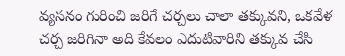వ్యసనం గురించి జరిగే చర్చలు చాలా తక్కువని, ఒకవేళ చర్చ జరిగినా అది కేవలం ఎదుటివారిని తక్కువ చేసి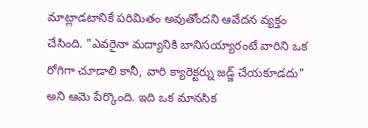మాట్లాడటానికే పరిమితం అవుతోందని ఆవేదన వ్యక్తం చేసింది. "ఎవరైనా మద్యానికి బానిసయ్యారంటే వారిని ఒక రోగిగా చూడాలి కానీ, వారి క్యారెక్టర్ను జడ్జ్ చేయకూడదు" అని ఆమె పేర్కొంది. ఇది ఒక మానసిక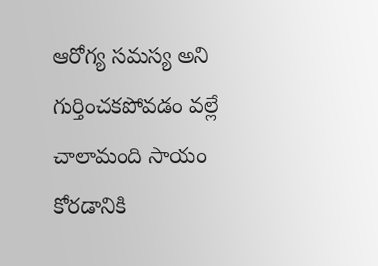ఆరోగ్య సమస్య అని గుర్తించకపోవడం వల్లే చాలామంది సాయం కోరడానికి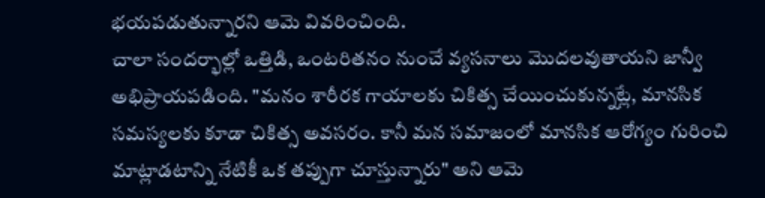భయపడుతున్నారని ఆమె వివరించింది.
చాలా సందర్భాల్లో ఒత్తిడి, ఒంటరితనం నుంచే వ్యసనాలు మొదలవుతాయని జాన్వీ అభిప్రాయపడింది. "మనం శారీరక గాయాలకు చికిత్స చేయించుకున్నట్లే, మానసిక సమస్యలకు కూడా చికిత్స అవసరం. కానీ మన సమాజంలో మానసిక ఆరోగ్యం గురించి మాట్లాడటాన్ని నేటికీ ఒక తప్పుగా చూస్తున్నారు" అని ఆమె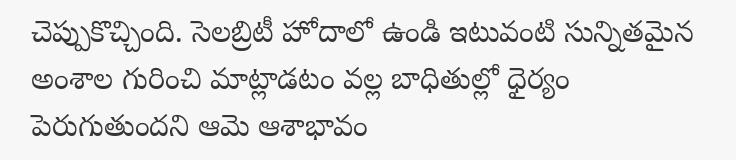చెప్పుకొచ్చింది. సెలబ్రిటీ హోదాలో ఉండి ఇటువంటి సున్నితమైన అంశాల గురించి మాట్లాడటం వల్ల బాధితుల్లో ధైర్యం పెరుగుతుందని ఆమె ఆశాభావం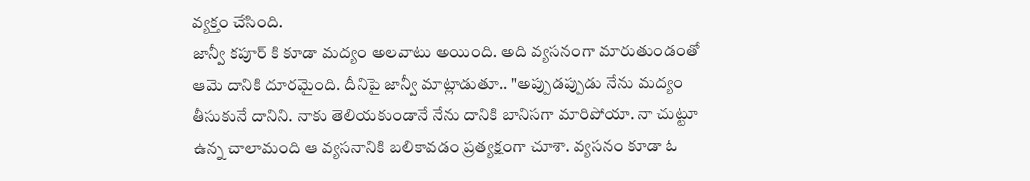వ్యక్తం చేసింది.
జాన్వీ కపూర్ కి కూడా మద్యం అలవాటు అయింది. అది వ్యసనంగా మారుతుండంతో ఆమె దానికి దూరమైంది. దీనిపై జాన్వీ మాట్లాడుతూ.. "అప్పుడప్పుడు నేను మద్యం తీసుకునే దానిని. నాకు తెలియకుండానే నేను దానికి బానిసగా మారిపోయా. నా చుట్టూ ఉన్న చాలామంది ఆ వ్యసనానికి బలికావడం ప్రత్యక్షంగా చూశా. వ్యసనం కూడా ఓ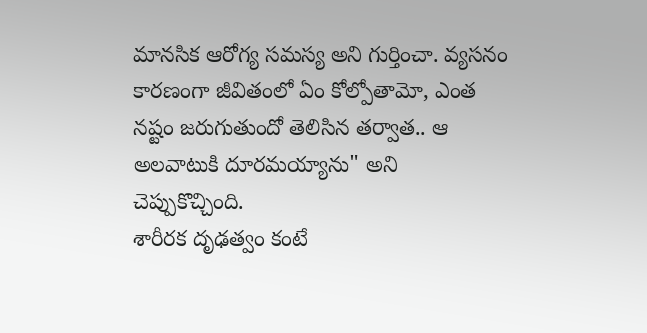మానసిక ఆరోగ్య సమస్య అని గుర్తించా. వ్యసనం కారణంగా జీవితంలో ఏం కోల్పోతామో, ఎంత నష్టం జరుగుతుందో తెలిసిన తర్వాత.. ఆ అలవాటుకి దూరమయ్యాను" అని చెప్పుకొచ్చింది.
శారీరక దృఢత్వం కంటే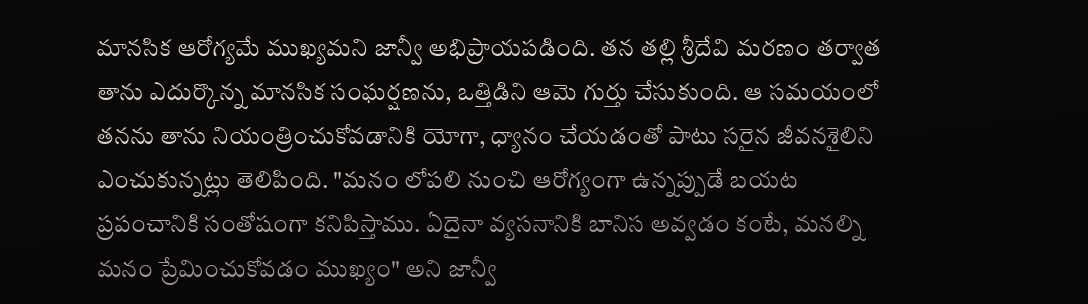మానసిక ఆరోగ్యమే ముఖ్యమని జాన్వీ అభిప్రాయపడింది. తన తల్లి శ్రీదేవి మరణం తర్వాత తాను ఎదుర్కొన్న మానసిక సంఘర్షణను, ఒత్తిడిని ఆమె గుర్తు చేసుకుంది. ఆ సమయంలో తనను తాను నియంత్రించుకోవడానికి యోగా, ధ్యానం చేయడంతో పాటు సరైన జీవనశైలిని ఎంచుకున్నట్లు తెలిపింది. "మనం లోపలి నుంచి ఆరోగ్యంగా ఉన్నప్పుడే బయట ప్రపంచానికి సంతోషంగా కనిపిస్తాము. ఏదైనా వ్యసనానికి బానిస అవ్వడం కంటే, మనల్ని మనం ప్రేమించుకోవడం ముఖ్యం" అని జాన్వీ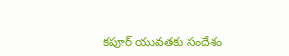కపూర్ యువతకు సందేశం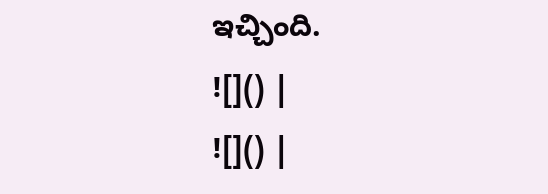ఇచ్చింది.
![]() |
![]() |